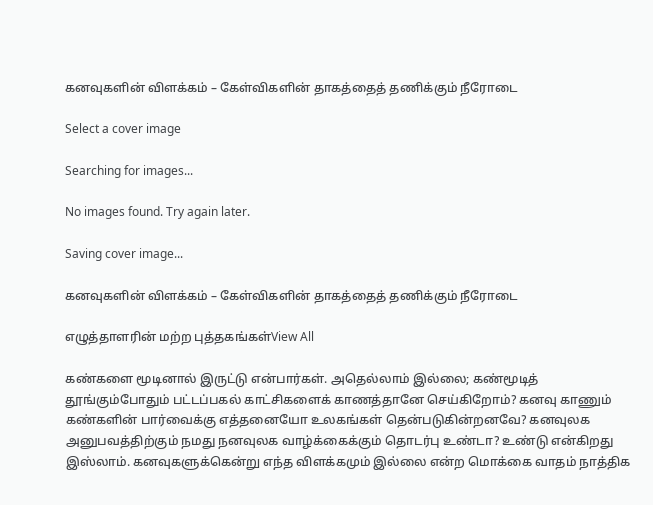கனவுகளின் விளக்கம் – கேள்விகளின் தாகத்தைத் தணிக்கும் நீரோடை

Select a cover image

Searching for images...

No images found. Try again later.

Saving cover image...

கனவுகளின் விளக்கம் – கேள்விகளின் தாகத்தைத் தணிக்கும் நீரோடை

எழுத்தாளரின் மற்ற புத்தகங்கள்View All

கண்களை மூடினால் இருட்டு என்பார்கள். அதெல்லாம் இல்லை; கண்மூடித் தூங்கும்போதும் பட்டப்பகல் காட்சிகளைக் காணத்தானே செய்கிறோம்? கனவு காணும் கண்களின் பார்வைக்கு எத்தனையோ உலகங்கள் தென்படுகின்றனவே? கனவுலக அனுபவத்திற்கும் நமது நனவுலக வாழ்க்கைக்கும் தொடர்பு உண்டா? உண்டு என்கிறது இஸ்லாம். கனவுகளுக்கென்று எந்த விளக்கமும் இல்லை என்ற மொக்கை வாதம் நாத்திக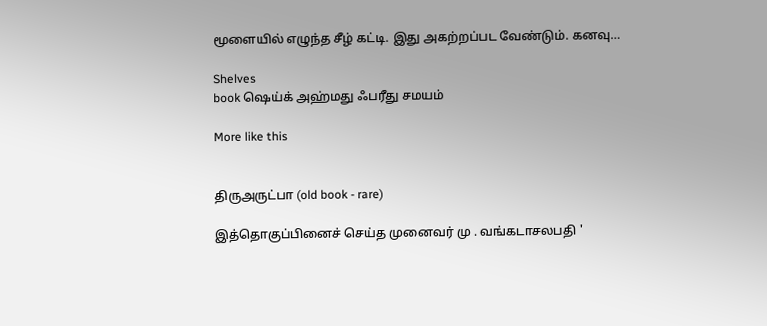மூளையில் எழுந்த சீழ் கட்டி. இது அகற்றப்பட வேண்டும். கனவு…

Shelves
book ஷெய்க் அஹ்மது ஃபரீது சமயம்

More like this


திருஅருட்பா (old book - rare)

இத்தொகுப்பினைச் செய்த முனைவர் மு . வங்கடாசலபதி '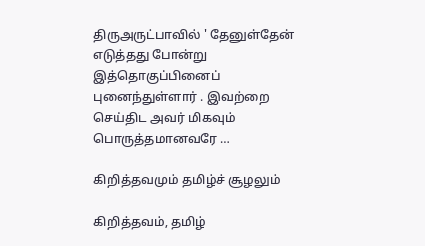திருஅருட்பாவில் ' தேனுள்தேன் எடுத்தது போன்று இத்தொகுப்பினைப் புனைந்துள்ளார் . இவற்றை செய்திட அவர் மிகவும் பொருத்தமானவரே …

கிறித்தவமும் தமிழ்ச் சூழலும்

கிறித்தவம், தமிழ்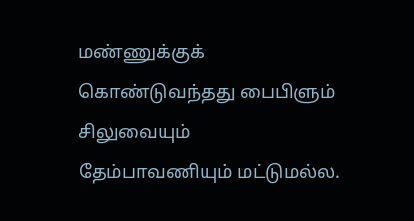மண்ணுக்குக் கொண்டுவந்தது பைபிளும் சிலுவையும் தேம்பாவணியும் மட்டுமல்ல.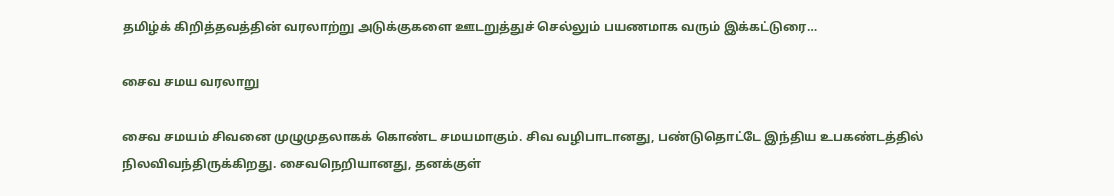தமிழ்க் கிறித்தவத்தின் வரலாற்று அடுக்குகளை ஊடறுத்துச் செல்லும் பயணமாக வரும் இக்கட்டுரை…

சைவ சமய வரலாறு

சைவ சமயம் சிவனை முழுமுதலாகக் கொண்ட சமயமாகும். சிவ வழிபாடானது, பண்டுதொட்டே இந்திய உபகண்டத்தில் நிலவிவந்திருக்கிறது. சைவநெறியானது, தனக்குள்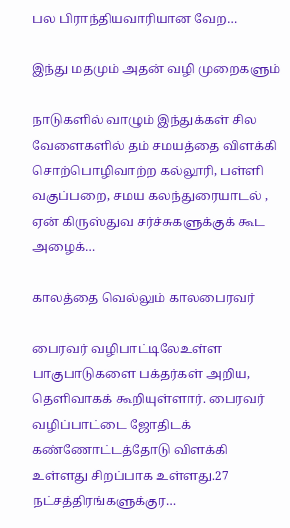பல பிராந்தியவாரியான வேற…

இந்து மதமும் அதன் வழி முறைகளும்

நாடுகளில் வாழும் இந்துக்கள் சில வேளைகளில் தம் சமயத்தை விளக்கி சொற்பொழிவாற்ற கல்லூரி, பள்ளி வகுப்பறை, சமய கலந்துரையாடல் , ஏன் கிருஸ்துவ சர்ச்சுகளுக்குக் கூட அழைக்…

காலத்தை வெல்லும் காலபைரவர்

பைரவர் வழிபாட்டிலேஉள்ள பாகுபாடுகளை பக்தர்கள் அறிய, தெளிவாகக் கூறியுள்ளார். பைரவர் வழிப்பாட்டை ஜோதிடக் கண்ணோட்டத்தோடு விளக்கி உள்ளது சிறப்பாக உள்ளது.27 நட்சத்திரங்களுக்குர…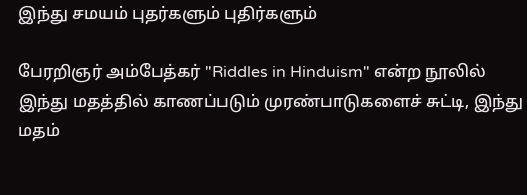இந்து சமயம் புதர்களும் புதிர்களும்

பேரறிஞர் அம்பேத்கர் "Riddles in Hinduism" என்ற நூலில் இந்து மதத்தில் காணப்படும் முரண்பாடுகளைச் சுட்டி, இந்து மதம்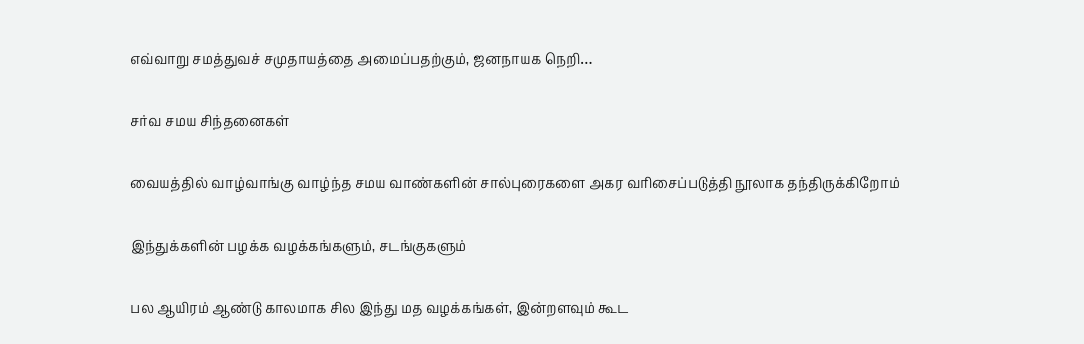எவ்வாறு சமத்துவச் சமுதாயத்தை அமைப்பதற்கும், ஜனநாயக நெறி…

சர்வ சமய சிந்தனைகள்

வையத்தில் வாழ்வாங்கு வாழ்ந்த சமய வாண்களின் சால்புரைகளை அகர வரிசைப்படுத்தி நூலாக தந்திருக்கிறோம்

இந்துக்களின் பழக்க வழக்கங்களும், சடங்குகளும்

பல ஆயிரம் ஆண்டு காலமாக சில இந்து மத வழக்கங்கள், இன்றளவும் கூட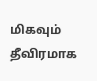மிகவும் தீவிரமாக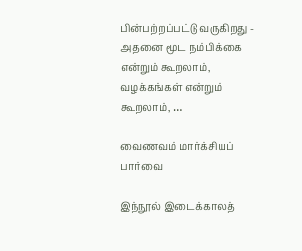பின்பற்றப்பட்டு வருகிறது - அதனை மூட நம்பிக்கை என்றும் கூறலாம், வழக்கங்கள் என்றும் கூறலாம், …

வைணவம் மார்க்சியப் பார்வை

இந்நூல் இடைக்காலத்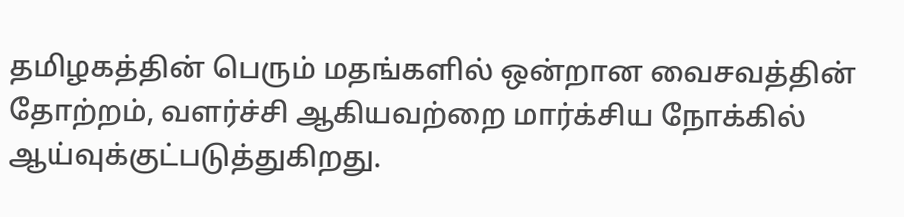தமிழகத்தின் பெரும் மதங்களில் ஒன்றான வைசவத்தின் தோற்றம், வளர்ச்சி ஆகியவற்றை மார்க்சிய நோக்கில் ஆய்வுக்குட்படுத்துகிறது.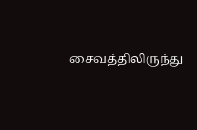சைவத்திலிருந்து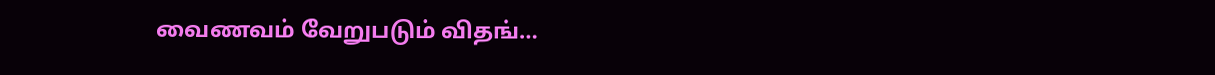வைணவம் வேறுபடும் விதங்…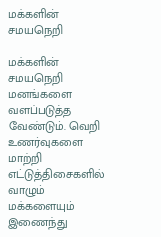மக்களின் சமயநெறி

மக்களின் சமயநெறி மனங்களை வளப்படுத்த வேண்டும். வெறி உணர்வுகளை மாற்றி எட்டுத்திசைகளில் வாழும் மக்களையும் இணைந்து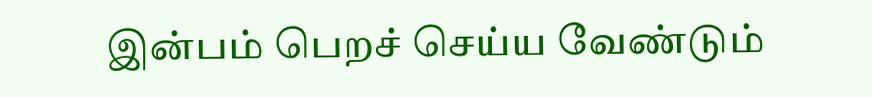இன்பம் பெறச் செய்ய வேண்டும்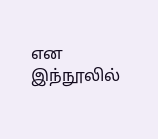என இந்நூலில்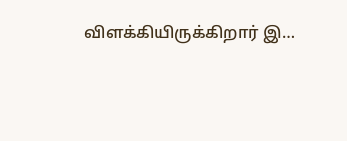விளக்கியிருக்கிறார் இ…